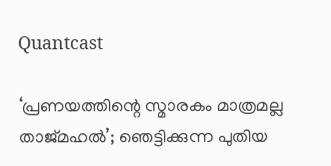Quantcast

‘പ്രണയത്തിന്റെ സ്മാരകം മാത്രമല്ല താജ്മഹൽ’; ഞെട്ടിക്കുന്ന പുതിയ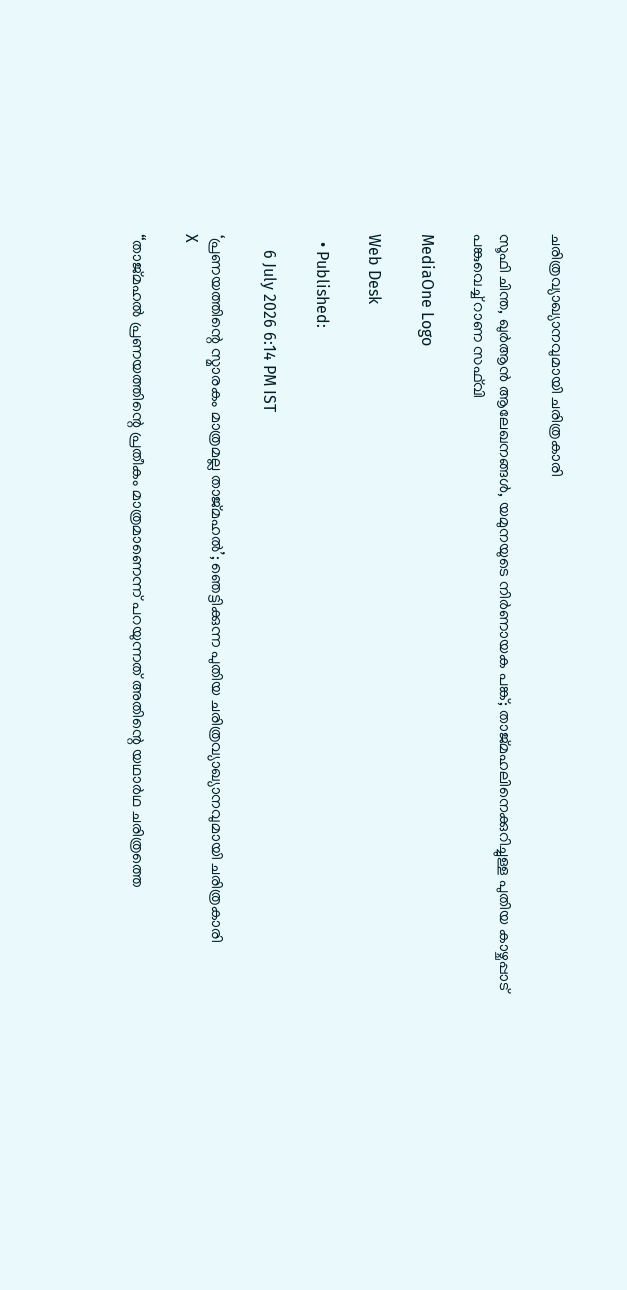ചരിത്രവ്യാഖ്യാനവുമായി ചരിത്രകാരി

സൂഫി ചിന്ത, ഖുർആൻ ആലേഖനങ്ങൾ, യമുനയുടെ നിർണായക പങ്ക്; താജ്മഹലിനെക്കുറിച്ചുള്ള പുതിയ കാഴ്ചപ്പാട് പങ്കുവെച്ച് റാണ സഫ്‌വി

MediaOne Logo

Web Desk

  • Published:

    6 July 2026 6:14 PM IST

‘പ്രണയത്തിന്റെ സ്മാരകം മാത്രമല്ല താജ്മഹൽ’; ഞെട്ടിക്കുന്ന പുതിയ ചരിത്രവ്യാഖ്യാനവുമായി ചരിത്രകാരി
X

“താജ്മഹൽ പ്രണയത്തിന്റെ പ്രതീകം മാത്രമാണെന്ന് പറയുന്നത് അതിന്റെ യഥാർഥ ചരിത്രത്തെ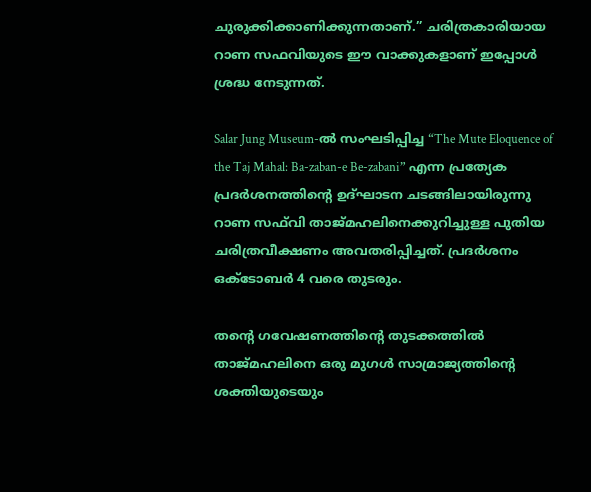ചുരുക്കിക്കാണിക്കുന്നതാണ്.” ചരിത്രകാരിയായ റാണ സഫവിയുടെ ഈ വാക്കുകളാണ് ഇപ്പോൾ ശ്രദ്ധ നേടുന്നത്.

Salar Jung Museum-ൽ സംഘടിപ്പിച്ച “The Mute Eloquence of the Taj Mahal: Ba-zaban-e Be-zabani” എന്ന പ്രത്യേക പ്രദർശനത്തിന്റെ ഉദ്ഘാടന ചടങ്ങിലായിരുന്നു റാണ സഫ്‌വി താജ്മഹലിനെക്കുറിച്ചുള്ള പുതിയ ചരിത്രവീക്ഷണം അവതരിപ്പിച്ചത്. പ്രദർശനം ഒക്ടോബർ 4 വരെ തുടരും.

തന്റെ ഗവേഷണത്തിന്റെ തുടക്കത്തിൽ താജ്മഹലിനെ ഒരു മുഗൾ സാമ്രാജ്യത്തിന്റെ ശക്തിയുടെയും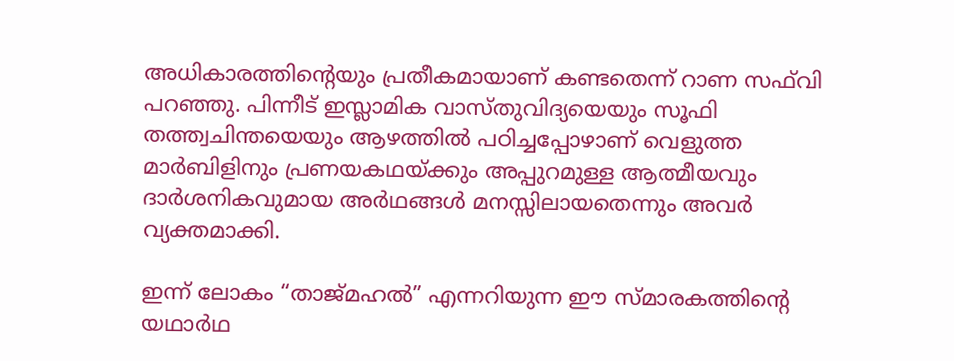അധികാരത്തിന്റെയും പ്രതീകമായാണ് കണ്ടതെന്ന് റാണ സഫ്‌വി പറഞ്ഞു. പിന്നീട് ഇസ്ലാമിക വാസ്തുവിദ്യയെയും സൂഫി തത്ത്വചിന്തയെയും ആഴത്തിൽ പഠിച്ചപ്പോഴാണ് വെളുത്ത മാർബിളിനും പ്രണയകഥയ്ക്കും അപ്പുറമുള്ള ആത്മീയവും ദാർശനികവുമായ അർഥങ്ങൾ മനസ്സിലായതെന്നും അവർ വ്യക്തമാക്കി.

ഇന്ന് ലോകം “താജ്മഹൽ” എന്നറിയുന്ന ഈ സ്മാരകത്തിന്റെ യഥാർഥ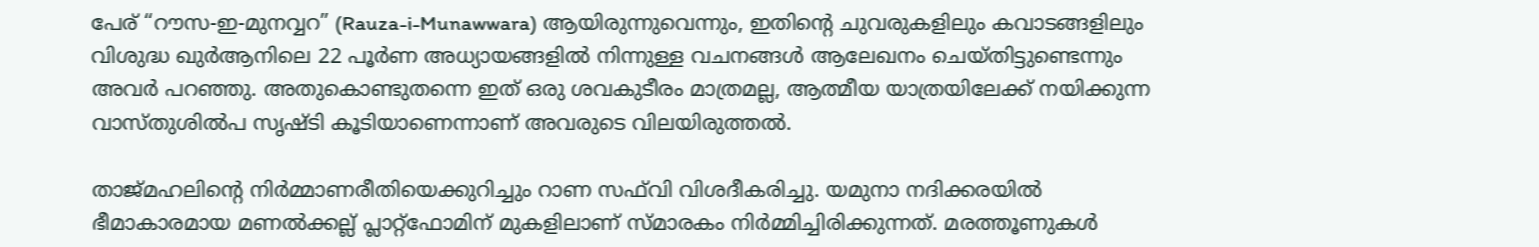പേര് “റൗസ-ഇ-മുനവ്വറ” (Rauza-i-Munawwara) ആയിരുന്നുവെന്നും, ഇതിന്റെ ചുവരുകളിലും കവാടങ്ങളിലും വിശുദ്ധ ഖുർആനിലെ 22 പൂർണ അധ്യായങ്ങളിൽ നിന്നുള്ള വചനങ്ങൾ ആലേഖനം ചെയ്തിട്ടുണ്ടെന്നും അവർ പറഞ്ഞു. അതുകൊണ്ടുതന്നെ ഇത് ഒരു ശവകുടീരം മാത്രമല്ല, ആത്മീയ യാത്രയിലേക്ക് നയിക്കുന്ന വാസ്തുശിൽപ സൃഷ്ടി കൂടിയാണെന്നാണ് അവരുടെ വിലയിരുത്തൽ.

താജ്മഹലിന്റെ നിർമ്മാണരീതിയെക്കുറിച്ചും റാണ സഫ്‌വി വിശദീകരിച്ചു. യമുനാ നദിക്കരയിൽ ഭീമാകാരമായ മണൽക്കല്ല് പ്ലാറ്റ്‌ഫോമിന് മുകളിലാണ് സ്മാരകം നിർമ്മിച്ചിരിക്കുന്നത്. മരത്തൂണുകൾ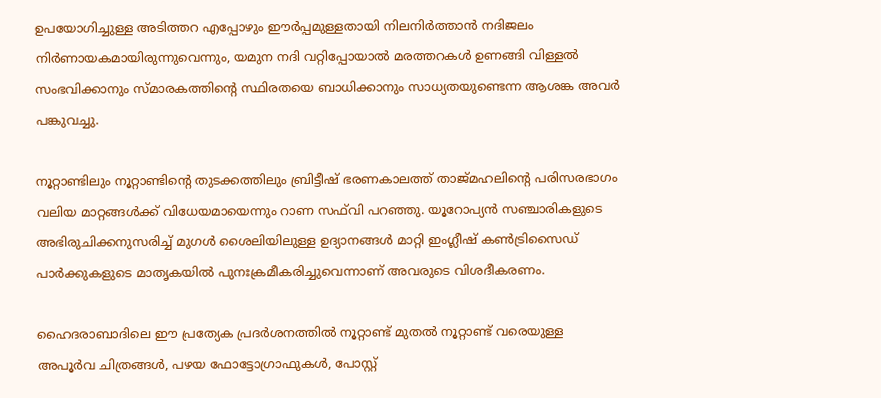ഉപയോഗിച്ചുള്ള അടിത്തറ എപ്പോഴും ഈർപ്പമുള്ളതായി നിലനിർത്താൻ നദിജലം നിർണായകമായിരുന്നുവെന്നും, യമുന നദി വറ്റിപ്പോയാൽ മരത്തറകൾ ഉണങ്ങി വിള്ളൽ സംഭവിക്കാനും സ്മാരകത്തിന്റെ സ്ഥിരതയെ ബാധിക്കാനും സാധ്യതയുണ്ടെന്ന ആശങ്ക അവർ പങ്കുവച്ചു.

നൂറ്റാണ്ടിലും നൂറ്റാണ്ടിന്റെ തുടക്കത്തിലും ബ്രിട്ടീഷ് ഭരണകാലത്ത് താജ്മഹലിന്റെ പരിസരഭാഗം വലിയ മാറ്റങ്ങൾക്ക് വിധേയമായെന്നും റാണ സഫ്‌വി പറഞ്ഞു. യൂറോപ്യൻ സഞ്ചാരികളുടെ അഭിരുചിക്കനുസരിച്ച് മുഗൾ ശൈലിയിലുള്ള ഉദ്യാനങ്ങൾ മാറ്റി ഇംഗ്ലീഷ് കൺട്രിസൈഡ് പാർക്കുകളുടെ മാതൃകയിൽ പുനഃക്രമീകരിച്ചുവെന്നാണ് അവരുടെ വിശദീകരണം.

ഹൈദരാബാദിലെ ഈ പ്രത്യേക പ്രദർശനത്തിൽ നൂറ്റാണ്ട് മുതൽ നൂറ്റാണ്ട് വരെയുള്ള അപൂർവ ചിത്രങ്ങൾ, പഴയ ഫോട്ടോഗ്രാഫുകൾ, പോസ്റ്റ്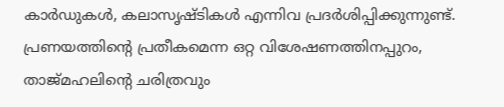കാർഡുകൾ, കലാസൃഷ്ടികൾ എന്നിവ പ്രദർശിപ്പിക്കുന്നുണ്ട്. പ്രണയത്തിന്റെ പ്രതീകമെന്ന ഒറ്റ വിശേഷണത്തിനപ്പുറം, താജ്മഹലിന്റെ ചരിത്രവും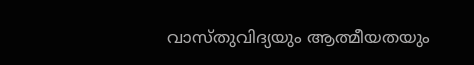വാസ്തുവിദ്യയും ആത്മീയതയും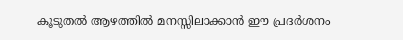കൂടുതൽ ആഴത്തിൽ മനസ്സിലാക്കാൻ ഈ പ്രദർശനം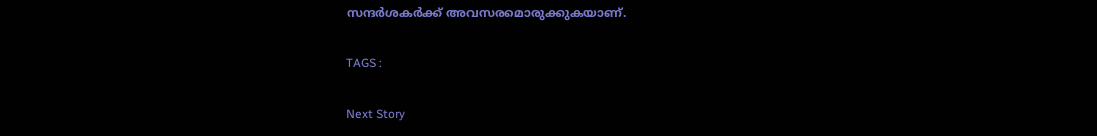സന്ദർശകർക്ക് അവസരമൊരുക്കുകയാണ്.

TAGS :

Next Story